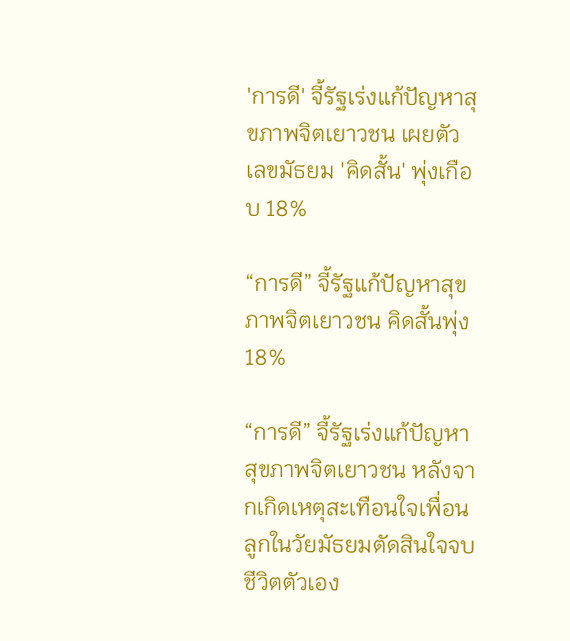'การดี' จี้รัฐเร่งแก้ปัญหาสุขภาพจิตเยาวชน เผยตัวเลขมัธยม 'คิดสั้น' พุ่งเกือบ 18%

“การดี” จี้รัฐแก้ปัญหาสุขภาพจิตเยาวชน คิดสั้นพุ่ง 18%

“การดี” จี้รัฐเร่งแก้ปัญหาสุขภาพจิตเยาวชน หลังจากเกิดเหตุสะเทือนใจเพื่อนลูกในวัยมัธยมตัดสินใจจบชีวิตตัวเอง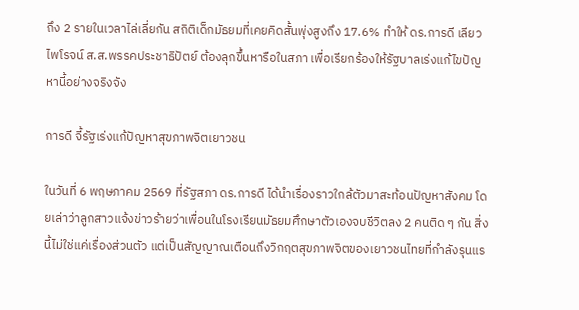ถึง 2 รายในเวลาไล่เลี่ยกัน สถิติเด็กมัธยมที่เคยคิดสั้นพุ่งสูงถึง 17.6% ทำให้ ดร.การดี เลียวไพโรจน์ ส.ส.พรรคประชาธิปัตย์ ต้องลุกขึ้นหารือในสภา เพื่อเรียกร้องให้รัฐบาลเร่งแก้ไขปัญหานี้อย่างจริงจัง

การดี จี้รัฐเร่งแก้ปัญหาสุขภาพจิตเยาวชน

ในวันที่ 6 พฤษภาคม 2569 ที่รัฐสภา ดร.การดี ได้นำเรื่องราวใกล้ตัวมาสะท้อนปัญหาสังคม โดยเล่าว่าลูกสาวแจ้งข่าวร้ายว่าเพื่อนในโรงเรียนมัธยมศึกษาตัวเองจบชีวิตลง 2 คนติด ๆ กัน สิ่งนี้ไม่ใช่แค่เรื่องส่วนตัว แต่เป็นสัญญาณเตือนถึงวิกฤตสุขภาพจิตของเยาวชนไทยที่กำลังรุนแร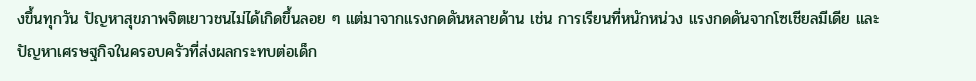งขึ้นทุกวัน ปัญหาสุขภาพจิตเยาวชนไม่ได้เกิดขึ้นลอย ๆ แต่มาจากแรงกดดันหลายด้าน เช่น การเรียนที่หนักหน่วง แรงกดดันจากโซเชียลมีเดีย และปัญหาเศรษฐกิจในครอบครัวที่ส่งผลกระทบต่อเด็ก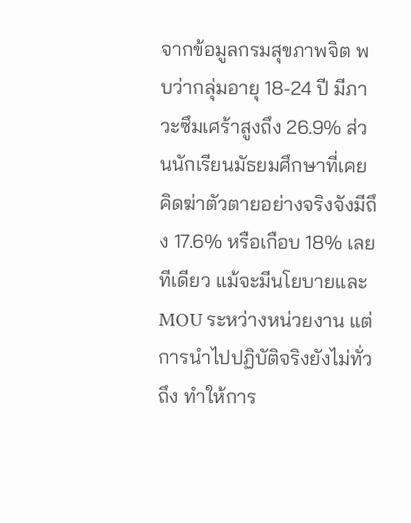จากข้อมูลกรมสุขภาพจิต พบว่ากลุ่มอายุ 18-24 ปี มีภาวะซึมเศร้าสูงถึง 26.9% ส่วนนักเรียนมัธยมศึกษาที่เคยคิดฆ่าตัวตายอย่างจริงจังมีถึง 17.6% หรือเกือบ 18% เลยทีเดียว แม้จะมีนโยบายและ MOU ระหว่างหน่วยงาน แต่การนำไปปฏิบัติจริงยังไม่ทั่วถึง ทำให้การ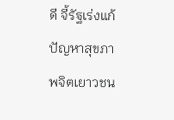ดี จี้รัฐเร่งแก้ปัญหาสุขภาพจิตเยาวชน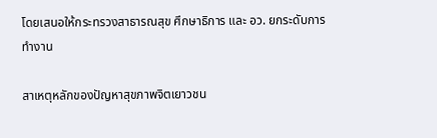โดยเสนอให้กระทรวงสาธารณสุข ศึกษาธิการ และ อว. ยกระดับการทำงาน

สาเหตุหลักของปัญหาสุขภาพจิตเยาวชน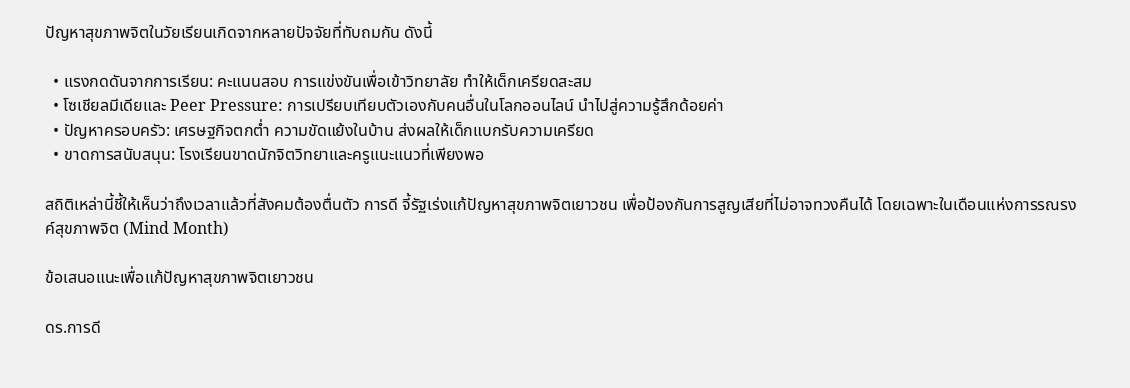ปัญหาสุขภาพจิตในวัยเรียนเกิดจากหลายปัจจัยที่ทับถมกัน ดังนี้

  • แรงกดดันจากการเรียน: คะแนนสอบ การแข่งขันเพื่อเข้าวิทยาลัย ทำให้เด็กเครียดสะสม
  • โซเชียลมีเดียและ Peer Pressure: การเปรียบเทียบตัวเองกับคนอื่นในโลกออนไลน์ นำไปสู่ความรู้สึกด้อยค่า
  • ปัญหาครอบครัว: เศรษฐกิจตกต่ำ ความขัดแย้งในบ้าน ส่งผลให้เด็กแบกรับความเครียด
  • ขาดการสนับสนุน: โรงเรียนขาดนักจิตวิทยาและครูแนะแนวที่เพียงพอ

สถิติเหล่านี้ชี้ให้เห็นว่าถึงเวลาแล้วที่สังคมต้องตื่นตัว การดี จี้รัฐเร่งแก้ปัญหาสุขภาพจิตเยาวชน เพื่อป้องกันการสูญเสียที่ไม่อาจทวงคืนได้ โดยเฉพาะในเดือนแห่งการรณรงค์สุขภาพจิต (Mind Month)

ข้อเสนอแนะเพื่อแก้ปัญหาสุขภาพจิตเยาวชน

ดร.การดี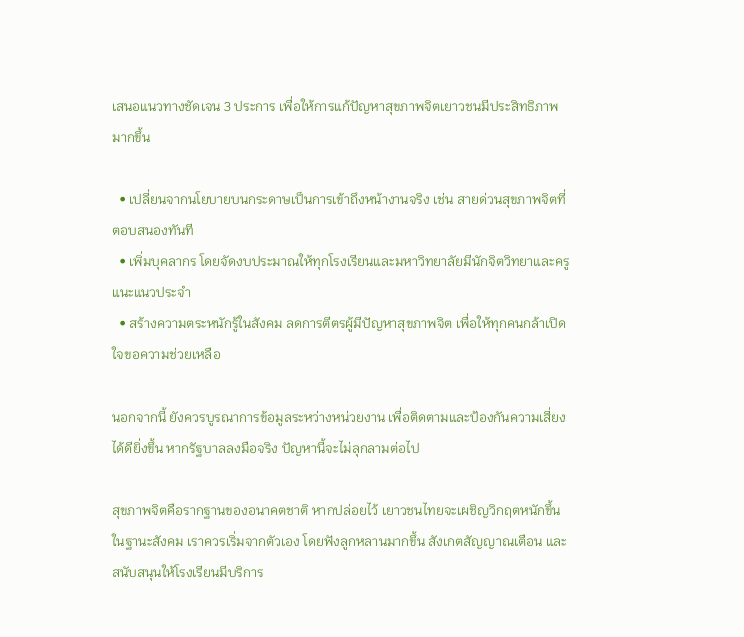เสนอแนวทางชัดเจน 3 ประการ เพื่อให้การแก้ปัญหาสุขภาพจิตเยาวชนมีประสิทธิภาพมากขึ้น

  • เปลี่ยนจากนโยบายบนกระดาษเป็นการเข้าถึงหน้างานจริง เช่น สายด่วนสุขภาพจิตที่ตอบสนองทันที
  • เพิ่มบุคลากร โดยจัดงบประมาณให้ทุกโรงเรียนและมหาวิทยาลัยมีนักจิตวิทยาและครูแนะแนวประจำ
  • สร้างความตระหนักรู้ในสังคม ลดการตีตรผู้มีปัญหาสุขภาพจิต เพื่อให้ทุกคนกล้าเปิดใจขอความช่วยเหลือ

นอกจากนี้ ยังควรบูรณาการข้อมูลระหว่างหน่วยงาน เพื่อติดตามและป้องกันความเสี่ยงได้ดียิ่งขึ้น หากรัฐบาลลงมือจริง ปัญหานี้จะไม่ลุกลามต่อไป

สุขภาพจิตคือรากฐานของอนาคตชาติ หากปล่อยไว้ เยาวชนไทยจะเผชิญวิกฤตหนักขึ้น ในฐานะสังคม เราควรเริ่มจากตัวเอง โดยฟังลูกหลานมากขึ้น สังเกตสัญญาณเตือน และสนับสนุนให้โรงเรียนมีบริการ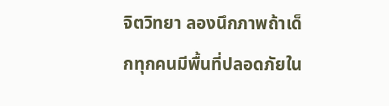จิตวิทยา ลองนึกภาพถ้าเด็กทุกคนมีพื้นที่ปลอดภัยใน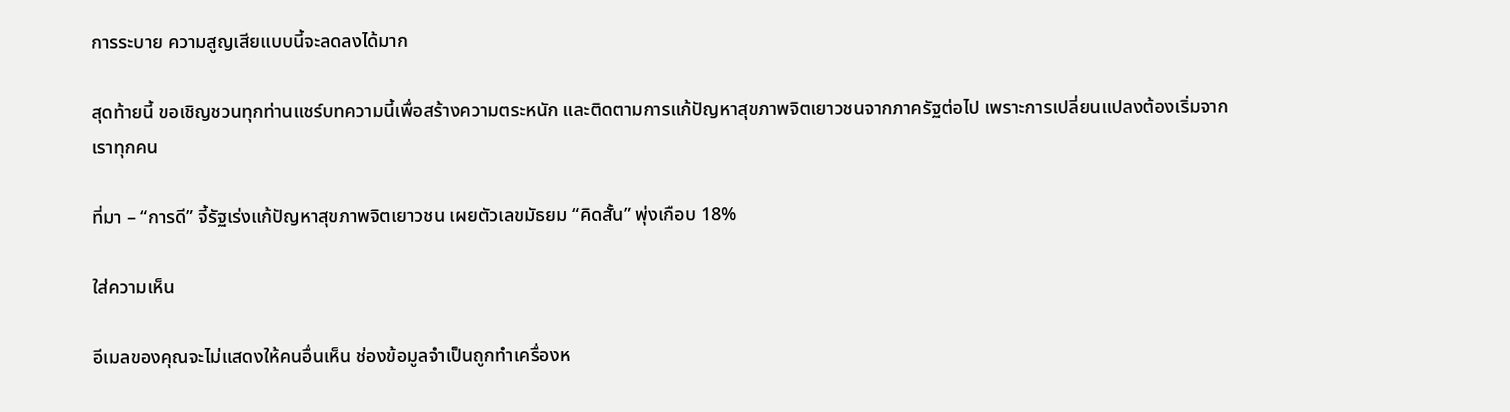การระบาย ความสูญเสียแบบนี้จะลดลงได้มาก

สุดท้ายนี้ ขอเชิญชวนทุกท่านแชร์บทความนี้เพื่อสร้างความตระหนัก และติดตามการแก้ปัญหาสุขภาพจิตเยาวชนจากภาครัฐต่อไป เพราะการเปลี่ยนแปลงต้องเริ่มจากเราทุกคน

ที่มา – “การดี” จี้รัฐเร่งแก้ปัญหาสุขภาพจิตเยาวชน เผยตัวเลขมัธยม “คิดสั้น” พุ่งเกือบ 18%

ใส่ความเห็น

อีเมลของคุณจะไม่แสดงให้คนอื่นเห็น ช่องข้อมูลจำเป็นถูกทำเครื่องห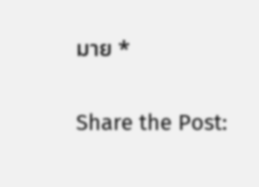มาย *

Share the Post: